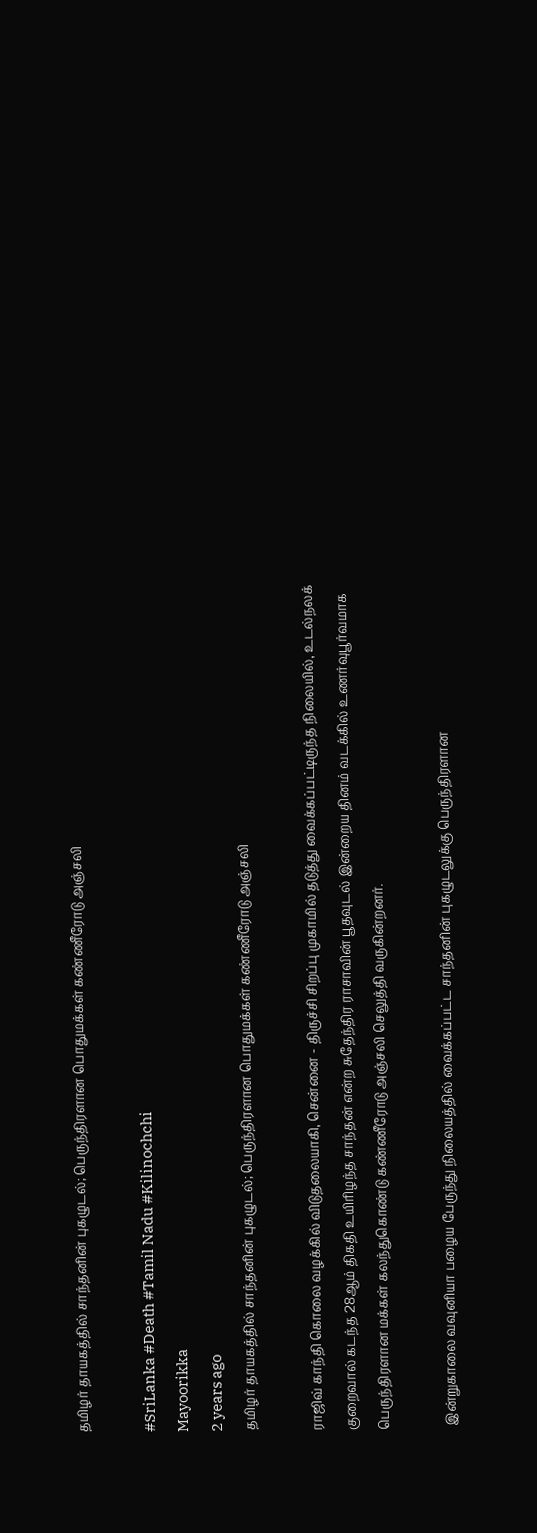தமிழர் தாயகத்தில் சாந்தனின் புகழுடல்; பெருந்திரளான பொதுமக்கள் கண்ணீரோடு அஞ்சலி

#SriLanka #Death #Tamil Nadu #Kilinochchi
Mayoorikka
2 years ago
தமிழர் தாயகத்தில் சாந்தனின் புகழுடல்; பெருந்திரளான பொதுமக்கள் கண்ணீரோடு அஞ்சலி

ராஜிவ் காந்தி கொலை வழக்கில் விடுதலையாகி, சென்னை - திருச்சி சிறப்பு முகாமில் தடுத்து வைக்கப்பட்டிருந்த நிலையில், உடல்நலக் குறைவால் கடந்த 28ஆம் திகதி உயிரிழந்த சாந்தன் என்ற சுதேந்திர ராசாவின் பூதவுடல் இன்றைய தினம் வடக்கில் உணர்வுபூர்வமாக பெருந்திரளான மக்கள் கலந்துகொண்டு கண்ணீரோடு அஞ்சலி செலுத்தி வருகின்றனர்.

 இன்றுகாலை வவுனியா பழைய பேருந்து நிலையத்தில் வைக்கப்பட்ட சாந்தனின் புகழுடலுக்கு பெருந்திரளான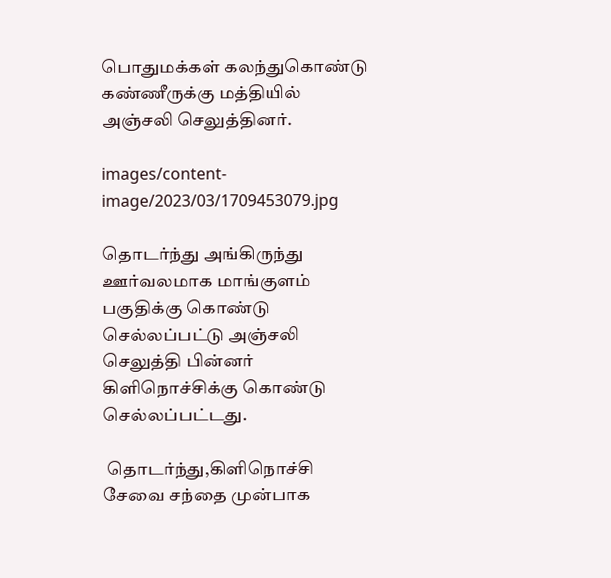பொதுமக்கள் கலந்துகொண்டு கண்ணீருக்கு மத்தியில் அஞ்சலி செலுத்தினர்.

images/content-image/2023/03/1709453079.jpg

தொடர்ந்து அங்கிருந்து ஊர்வலமாக மாங்குளம் பகுதிக்கு கொண்டு செல்லப்பட்டு அஞ்சலி செலுத்தி பின்னர் கிளிநொச்சிக்கு கொண்டு செல்லப்பட்டது.

 தொடர்ந்து,கிளிநொச்சி சேவை சந்தை முன்பாக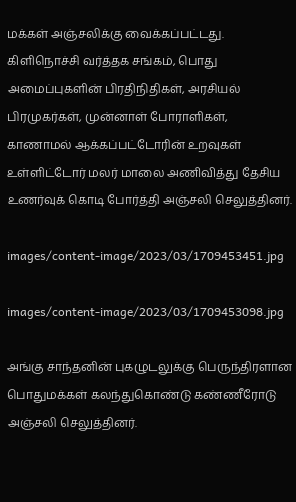மக்கள் அஞ்சலிக்கு வைக்கப்பட்டது. கிளிநொச்சி வர்த்தக சங்கம், பொது அமைப்புகளின் பிரதிநிதிகள், அரசியல் பிரமுகர்கள், முன்னாள் போராளிகள், காணாமல் ஆக்கப்பட்டோரின் உறவுகள் உள்ளிட்டோர் மலர் மாலை அணிவித்து தேசிய உணர்வுக் கொடி போர்த்தி அஞ்சலி செலுத்தினர்.

images/content-image/2023/03/1709453451.jpg

images/content-image/2023/03/1709453098.jpg

அங்கு சாந்தனின் புகழுடலுக்கு பெருந்திரளான பொதுமக்கள் கலந்துகொண்டு கண்ணீரோடு அஞ்சலி செலுத்தினர்.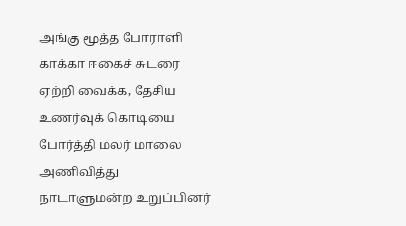அங்கு மூத்த போராளி காக்கா ஈகைச் சுடரை ஏற்றி வைக்க, தேசிய உணர்வுக் கொடியை போர்த்தி மலர் மாலை அணிவித்து நாடாளுமன்ற உறுப்பினர்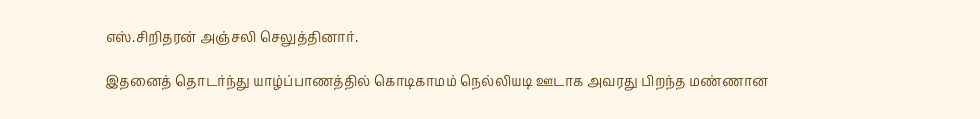எஸ்.சிறிதரன் அஞ்சலி செலுத்தினார்.

இதனைத் தொடர்ந்து யாழ்ப்பாணத்தில் கொடிகாமம் நெல்லியடி ஊடாக அவரது பிறந்த மண்ணான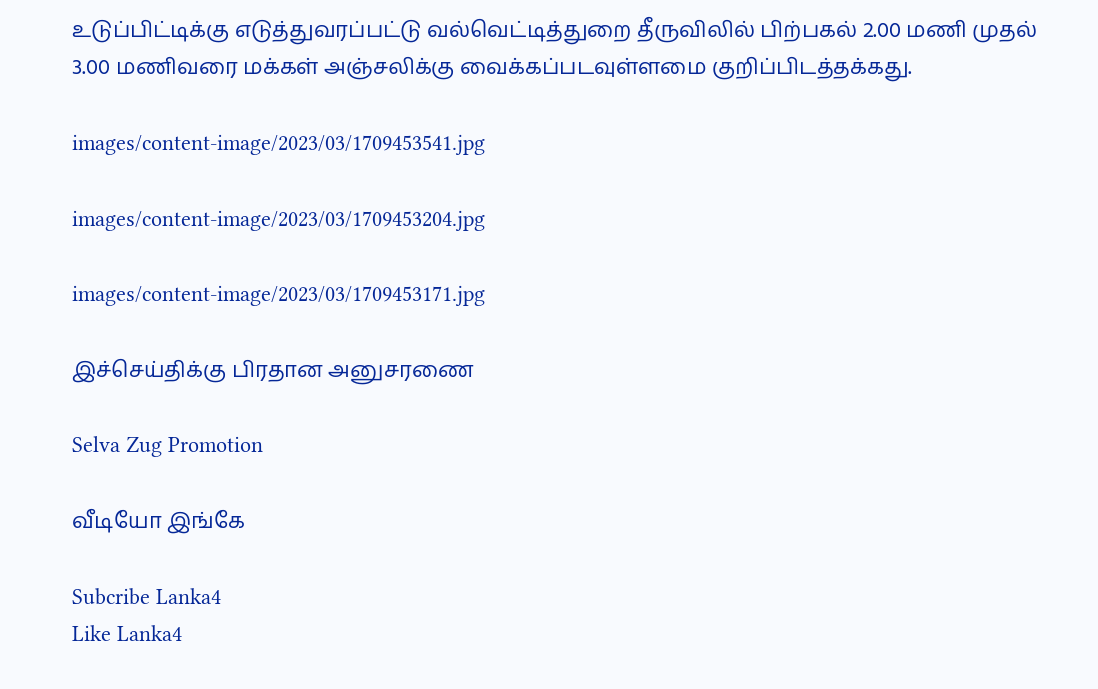உடுப்பிட்டிக்கு எடுத்துவரப்பட்டு வல்வெட்டித்துறை தீருவிலில் பிற்பகல் 2.00 மணி முதல் 3.00 மணிவரை மக்கள் அஞ்சலிக்கு வைக்கப்படவுள்ளமை குறிப்பிடத்தக்கது.

images/content-image/2023/03/1709453541.jpg

images/content-image/2023/03/1709453204.jpg

images/content-image/2023/03/1709453171.jpg

இச்செய்திக்கு பிரதான அனுசரணை

Selva Zug Promotion

வீடியோ இங்கே

Subcribe Lanka4
Like Lanka4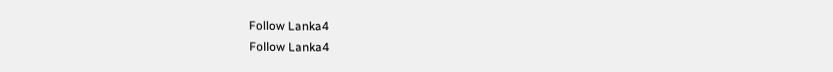Follow Lanka4
Follow Lanka4